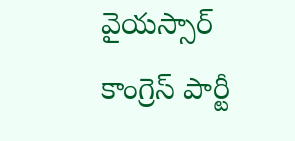వైయస్సార్ కాంగ్రెస్ పార్టీ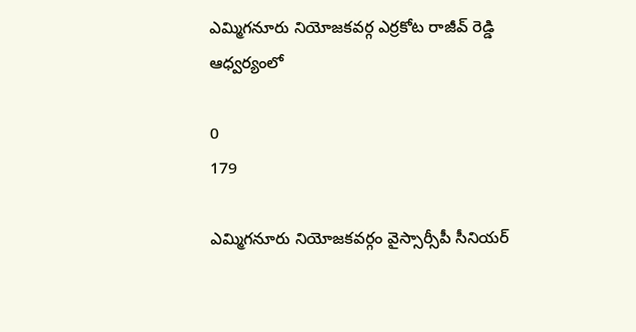ఎమ్మిగనూరు నియోజకవర్గ ఎర్రకోట రాజీవ్ రెడ్డి ఆధ్వర్యంలో

0
179

ఎమ్మిగనూరు నియోజకవర్గం వైస్సార్సీపీ సీనియర్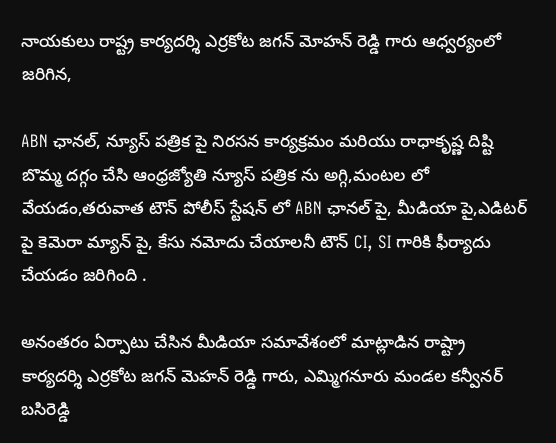నాయకులు రాష్ట్ర కార్యదర్శి ఎర్రకోట జగన్ మోహన్ రెడ్డి గారు ఆధ్వర్యంలో జరిగిన,

ABN ఛానల్, న్యూస్ పత్రిక పై నిరసన కార్యక్రమం మరియు రాధాకృష్ణ దిష్టి బొమ్మ దగ్గం చేసి ఆంధ్రజ్యోతి న్యూస్ పత్రిక ను అగ్గి,మంటల లో వేయడం,తరువాత టౌన్ పోలీస్ స్టేషన్ లో ABN ఛానల్ పై, మీడియా పై,ఎడిటర్ పై కెమెరా మ్యాన్ పై, కేసు నమోదు చేయాలనీ టౌన్ CI, SI గారికి ఫీర్యాదు చేయడం జరిగింది .

అనంతరం ఏర్పాటు చేసిన మీడియా సమావేశంలో మాట్లాడిన రాష్ట్రా కార్యదర్శి ఎర్రకోట జగన్ మెహన్ రెడ్డి గారు, ఎమ్మిగనూరు మండల కన్వీనర్ బసిరెడ్డి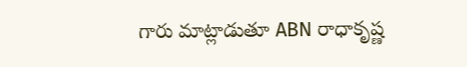గారు మాట్లాడుతూ ABN రాధాకృష్ణ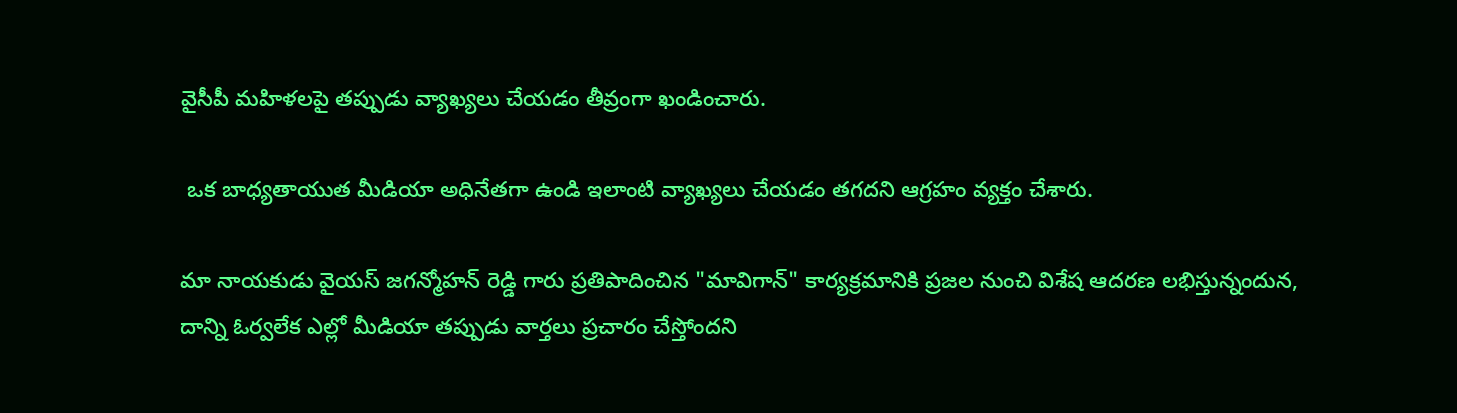వైసీపీ మహిళలపై తప్పుడు వ్యాఖ్యలు చేయడం తీవ్రంగా ఖండించారు.

 ఒక బాధ్యతాయుత మీడియా అధినేతగా ఉండి ఇలాంటి వ్యాఖ్యలు చేయడం తగదని ఆగ్రహం వ్యక్తం చేశారు.

మా నాయకుడు వైయస్ జగన్మోహన్ రెడ్డి గారు ప్రతిపాదించిన "మావిగాన్" కార్యక్రమానికి ప్రజల నుంచి విశేష ఆదరణ లభిస్తున్నందున, దాన్ని ఓర్వలేక ఎల్లో మీడియా తప్పుడు వార్తలు ప్రచారం చేస్తోందని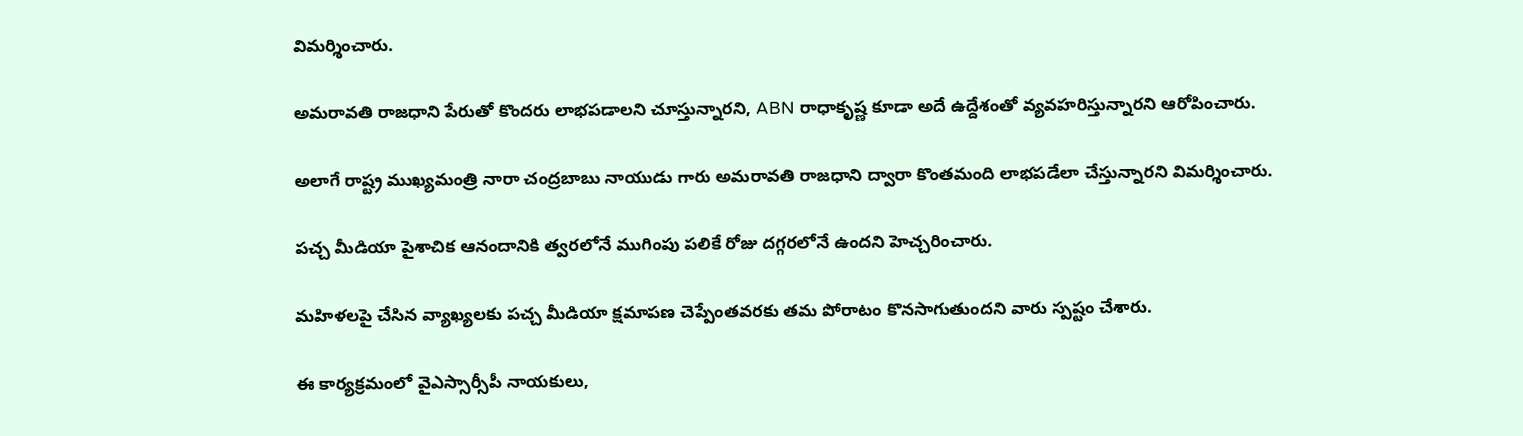విమర్శించారు.

అమరావతి రాజధాని పేరుతో కొందరు లాభపడాలని చూస్తున్నారని, ABN రాధాకృష్ణ కూడా అదే ఉద్దేశంతో వ్యవహరిస్తున్నారని ఆరోపించారు.

అలాగే రాష్ట్ర ముఖ్యమంత్రి నారా చంద్రబాబు నాయుడు గారు అమరావతి రాజధాని ద్వారా కొంతమంది లాభపడేలా చేస్తున్నారని విమర్శించారు.

పచ్చ మీడియా పైశాచిక ఆనందానికి త్వరలోనే ముగింపు పలికే రోజు దగ్గరలోనే ఉందని హెచ్చరించారు.

మహిళలపై చేసిన వ్యాఖ్యలకు పచ్చ మీడియా క్షమాపణ చెప్పేంతవరకు తమ పోరాటం కొనసాగుతుందని వారు స్పష్టం చేశారు.

ఈ కార్యక్రమంలో వైఎస్సార్సీపీ నాయకులు,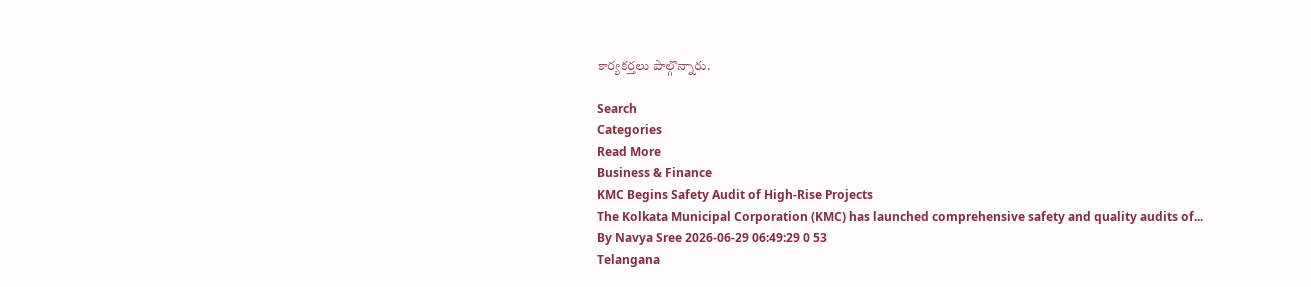కార్యకర్తలు పాల్గొన్నారు.

Search
Categories
Read More
Business & Finance
KMC Begins Safety Audit of High-Rise Projects
The Kolkata Municipal Corporation (KMC) has launched comprehensive safety and quality audits of...
By Navya Sree 2026-06-29 06:49:29 0 53
Telangana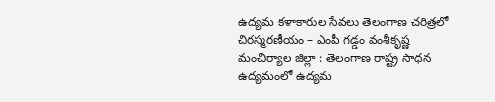ఉద్యమ కళాకారుల సేవలు తెలంగాణ చరిత్రలో చిరస్మరణీయం – ఎంపీ గడ్డం వంశీకృష్ణ
మంచిర్యాల జిల్లా : తెలంగాణ రాష్ట్ర సాధన ఉద్యమంలో ఉద్యమ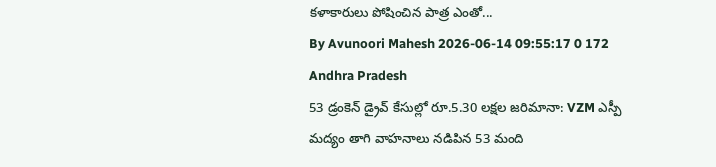కళాకారులు పోషించిన పాత్ర ఎంతో...
By Avunoori Mahesh 2026-06-14 09:55:17 0 172
Andhra Pradesh
53 డ్రంకెన్ డ్రైవ్ కేసుల్లో రూ.5.30 లక్షల జరిమానా: VZM ఎస్పీ
మద్యం తాగి వాహనాలు నడిపిన 53 మంది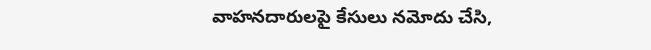వాహనదారులపై కేసులు నమోదు చేసి,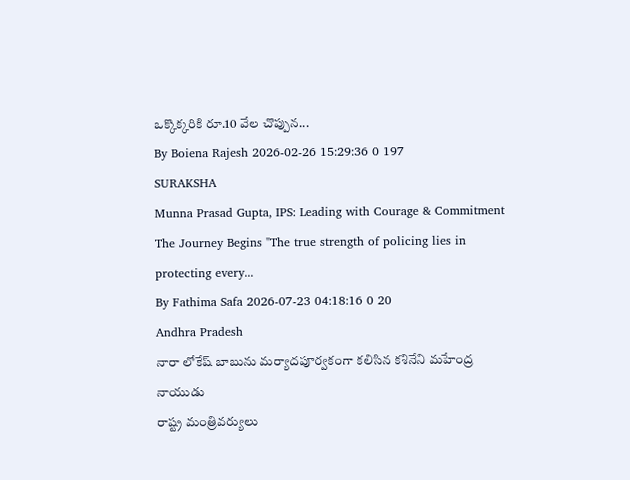ఒక్కొక్కరికి రూ.10 వేల చొప్పున...
By Boiena Rajesh 2026-02-26 15:29:36 0 197
SURAKSHA
Munna Prasad Gupta, IPS: Leading with Courage & Commitment
The Journey Begins "The true strength of policing lies in protecting every...
By Fathima Safa 2026-07-23 04:18:16 0 20
Andhra Pradesh
నారా లోకేష్ బాబును మర్యాదపూర్వకంగా కలిసిన కశినేని మహేంద్ర నాయుడు
రాష్ట్ర మంత్రివర్యులు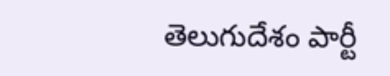తెలుగుదేశం పార్టీ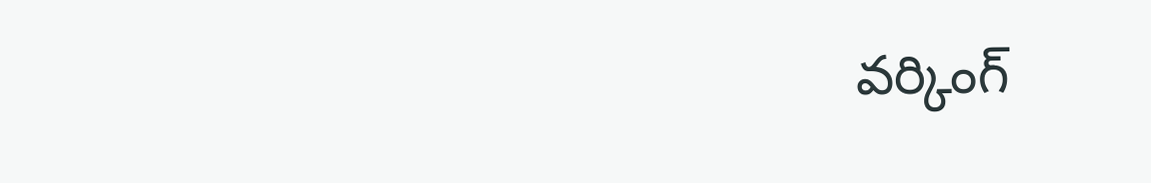వర్కింగ్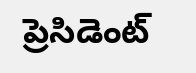ప్రెసిడెంట్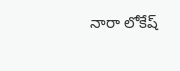నారా లోకేష్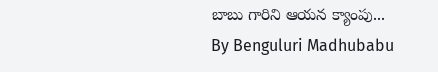బాబు గారిని ఆయన క్యాంపు...
By Benguluri Madhubabu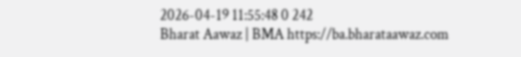2026-04-19 11:55:48 0 242
Bharat Aawaz | BMA https://ba.bharataawaz.com